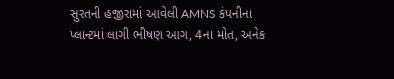સુરતની હજીરામાં આવેલી AMNS કંપનીના પ્લાન્ટમાં લાગી ભીષણ આગ, 4ના મોત, અનેક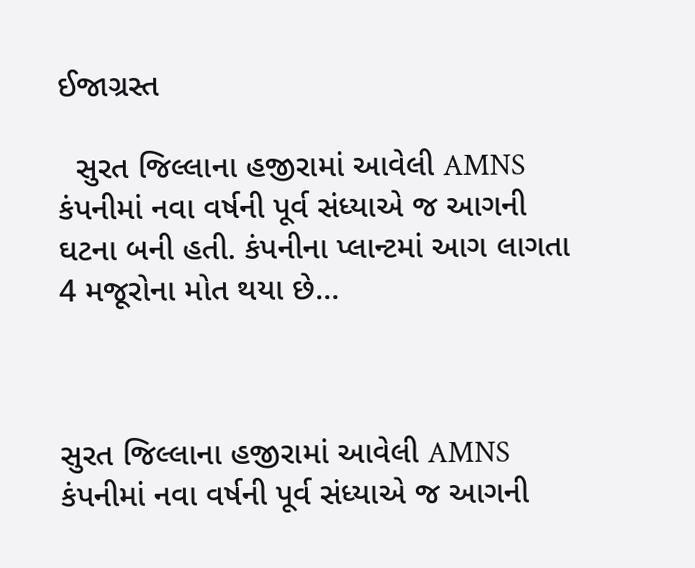ઈજાગ્રસ્ત

  સુરત જિલ્લાના હજીરામાં આવેલી AMNS કંપનીમાં નવા વર્ષની પૂર્વ સંધ્યાએ જ આગની ઘટના બની હતી. કંપનીના પ્લાન્ટમાં આગ લાગતા 4 મજૂરોના મોત થયા છે…



સુરત જિલ્લાના હજીરામાં આવેલી AMNS કંપનીમાં નવા વર્ષની પૂર્વ સંધ્યાએ જ આગની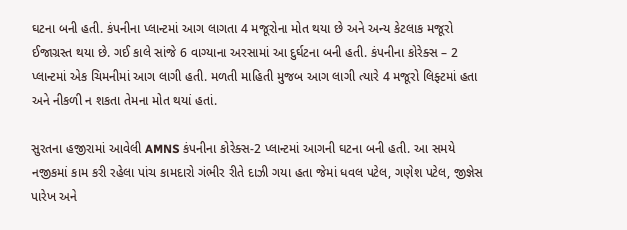ઘટના બની હતી. કંપનીના પ્લાન્ટમાં આગ લાગતા 4 મજૂરોના મોત થયા છે અને અન્ય કેટલાક મજૂરો ઈજાગ્રસ્ત થયા છે. ગઈ કાલે સાંજે 6 વાગ્યાના અરસામાં આ દુર્ઘટના બની હતી. કંપનીના કોરેક્સ – 2 પ્લાન્ટમાં એક ચિમનીમાં આગ લાગી હતી. મળતી માહિતી મુજબ આગ લાગી ત્યારે 4 મજૂરો લિફ્ટમાં હતા અને નીકળી ન શકતા તેમના મોત થયાં હતાં.

સુરતના હજીરામાં આવેલી AMNS કંપનીના કોરેક્સ-2 પ્લાન્ટમાં આગની ઘટના બની હતી. આ સમયે નજીકમાં કામ કરી રહેલા પાંચ કામદારો ગંભીર રીતે દાઝી ગયા હતા જેમાં ધવલ પટેલ, ગણેશ પટેલ, જીજ્ઞેસ પારેખ અને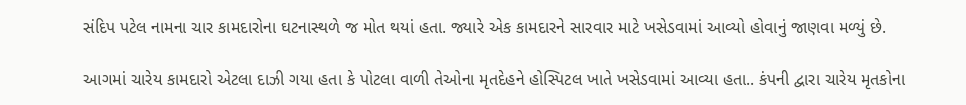સંદિપ પટેલ નામના ચાર કામદારોના ઘટનાસ્થળે જ મોત થયાં હતા. જ્યારે એક કામદારને સારવાર માટે ખસેડવામાં આવ્યો હોવાનું જાણવા મળ્યું છે.

આગમાં ચારેય કામદારો એટલા દાઝી ગયા હતા કે પોટલા વાળી તેઓના મૃતદેહને હોસ્પિટલ ખાતે ખસેડવામાં આવ્યા હતા.. કંપની દ્વારા ચારેય મૃતકોના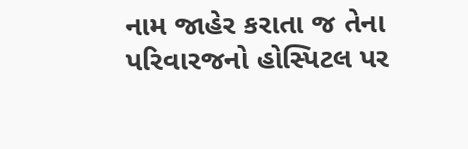નામ જાહેર કરાતા જ તેના પરિવારજનો હોસ્પિટલ પર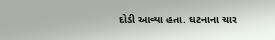દોડી આવ્યા હતા. ઘટનાના ચાર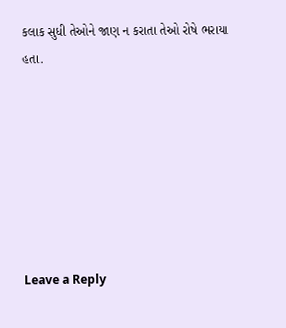કલાક સુધી તેઓને જાણ ન કરાતા તેઓ રોષે ભરાયા હતા.







Leave a Reply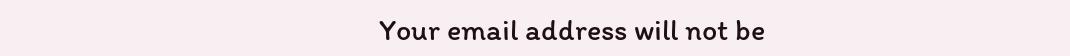Your email address will not be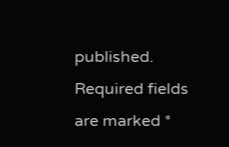published. Required fields are marked *